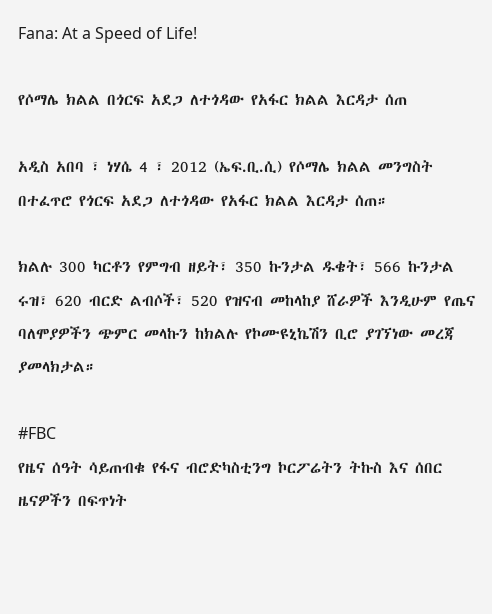Fana: At a Speed of Life!

የሶማሌ ክልል በጎርፍ አደጋ ለተጎዳው የአፋር ክልል እርዳታ ሰጠ

አዲስ አበባ ፣ ነሃሴ 4 ፣ 2012 (ኤፍ.ቢ.ሲ) የሶማሌ ክልል መንግስት በተፈጥሮ የጎርፍ አደጋ ለተጎዳው የአፋር ክልል እርዳታ ሰጠ።

ክልሉ 300 ካርቶን የምግብ ዘይት፣ 350 ኩንታል ዱቄት፣ 566 ኩንታል ሩዝ፣ 620 ብርድ ልብሶች፣ 520 የዝናብ መከላከያ ሸራዎች እንዲሁም የጤና ባለሞያዎችን ጭምር መላኩን ከክልሉ የኮሙዩኒኬሽን ቢሮ ያገኘነው መረጃ ያመላክታል።

#FBC
የዜና ሰዓት ሳይጠብቁ የፋና ብሮድካስቲንግ ኮርፖሬትን ትኩስ እና ሰበር ዜናዎችን በፍጥነት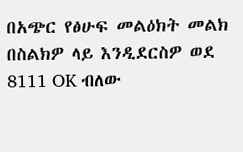በአጭር የፅሁፍ መልዕክት መልክ በስልክዎ ላይ እንዲደርስዎ ወደ 8111 OK ብለው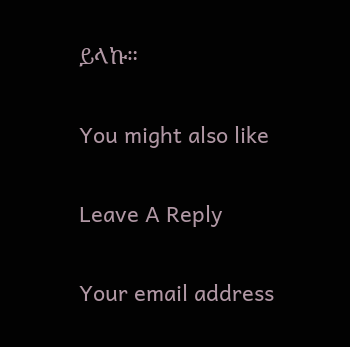ይላኩ።

You might also like

Leave A Reply

Your email address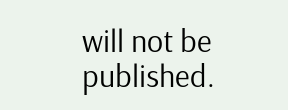will not be published.